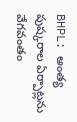BHPL: అంత్య పుష్కరాల ఏర్పాట్లను వేగవంతం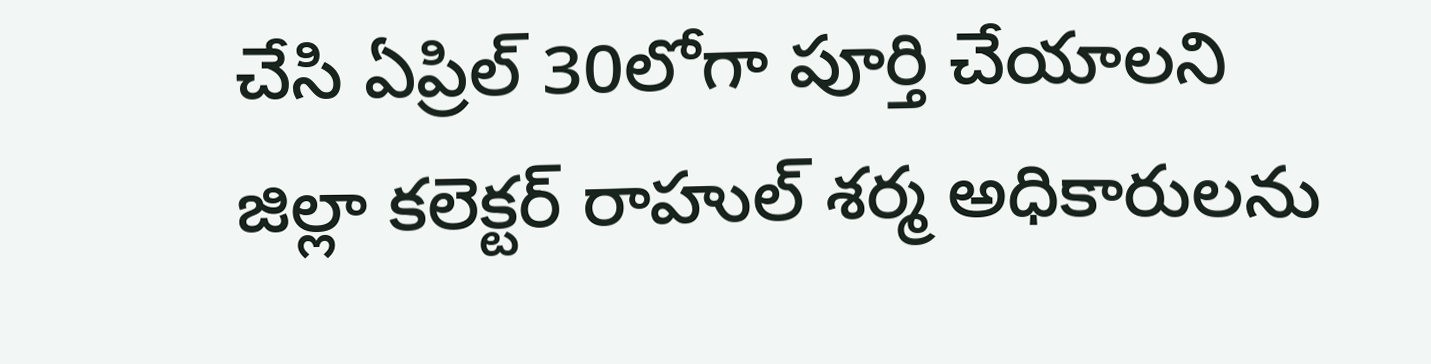చేసి ఏప్రిల్ 30లోగా పూర్తి చేయాలని జిల్లా కలెక్టర్ రాహుల్ శర్మ అధికారులను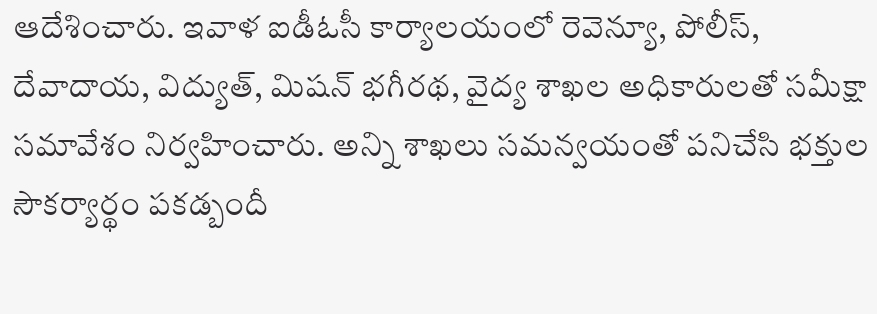ఆదేశించారు. ఇవాళ ఐడీఓసీ కార్యాలయంలో రెవెన్యూ, పోలీస్, దేవాదాయ, విద్యుత్, మిషన్ భగీరథ, వైద్య శాఖల అధికారులతో సమీక్షా సమావేశం నిర్వహించారు. అన్ని శాఖలు సమన్వయంతో పనిచేసి భక్తుల సౌకర్యార్థం పకడ్బందీ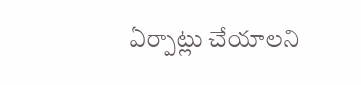ఏర్పాట్లు చేయాలని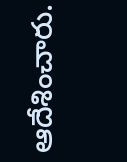ఆదేశించారు.